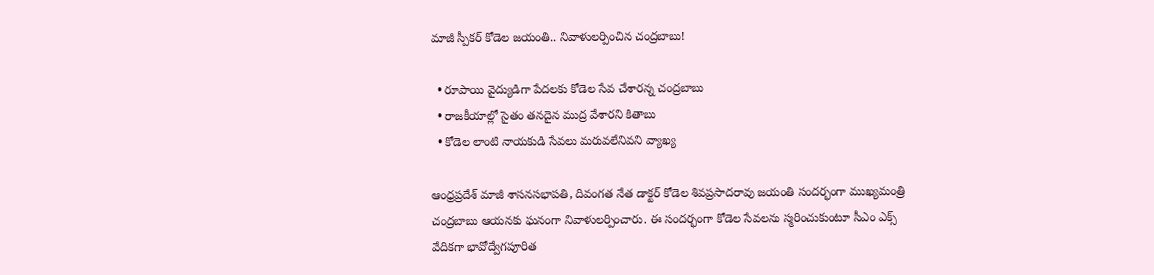మాజీ స్పీకర్ కోడెల జయంతి.. నివాళులర్పించిన చంద్రబాబు!

  • రూపాయి వైద్యుడిగా పేదలకు కోడెల సేవ చేశారన్న చంద్రబాబు
  • రాజకీయాల్లో సైతం తనదైన ముద్ర వేశారని కితాబు
  • కోడెల లాంటి నాయకుడి సేవలు మరువలేనివని వ్యాఖ్య

ఆంధ్రప్రదేశ్ మాజీ శాసనసభాపతి, దివంగత నేత డాక్టర్ కోడెల శివప్రసాదరావు జయంతి సందర్భంగా ముఖ్యమంత్రి చంద్రబాబు ఆయనకు ఘనంగా నివాళులర్పించారు. ఈ సందర్భంగా కోడెల సేవలను స్మరించుకుంటూ సీఎం ఎక్స్‌ వేదికగా భావోద్వేగపూరిత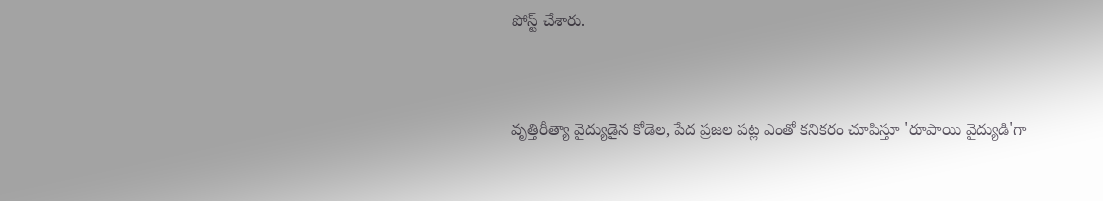పోస్ట్‌ చేశారు.


వృత్తిరీత్యా వైద్యుడైన కోడెల, పేద ప్రజల పట్ల ఎంతో కనికరం చూపిస్తూ 'రూపాయి వైద్యుడి'గా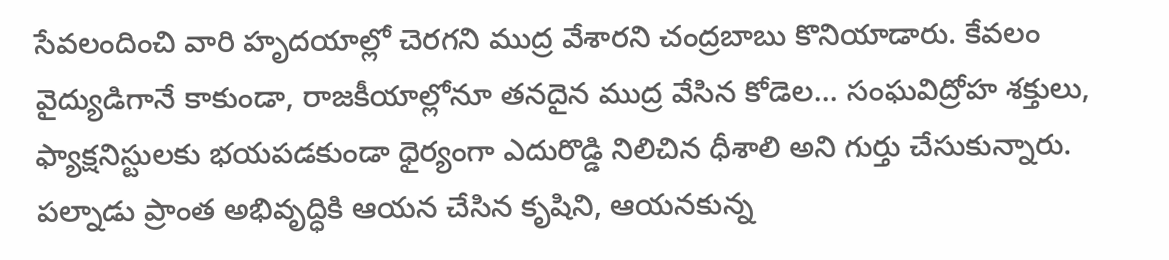సేవలందించి వారి హృదయాల్లో చెరగని ముద్ర వేశారని చంద్రబాబు కొనియాడారు. కేవలం వైద్యుడిగానే కాకుండా, రాజకీయాల్లోనూ తనదైన ముద్ర వేసిన కోడెల... సంఘవిద్రోహ శక్తులు, ఫ్యాక్షనిస్టులకు భయపడకుండా ధైర్యంగా ఎదురొడ్డి నిలిచిన ధీశాలి అని గుర్తు చేసుకున్నారు. పల్నాడు ప్రాంత అభివృద్ధికి ఆయన చేసిన కృషిని, ఆయనకున్న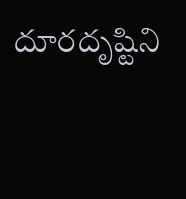దూరదృష్టిని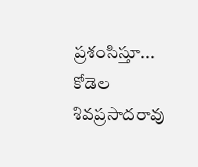ప్రశంసిస్తూ... కోడెల శివప్రసాదరావు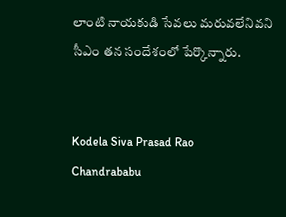లాంటి నాయకుడి సేవలు మరువలేనివని సీఎం తన సందేశంలో పేర్కొన్నారు.


Kodela Siva Prasad Rao
Chandrababu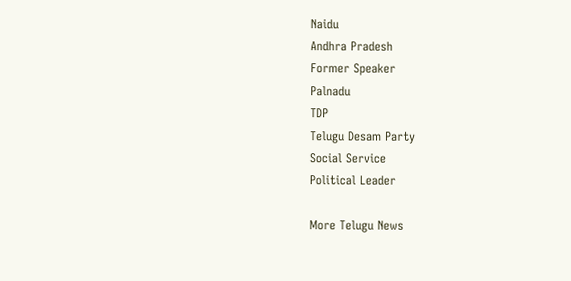Naidu
Andhra Pradesh
Former Speaker
Palnadu
TDP
Telugu Desam Party
Social Service
Political Leader

More Telugu News